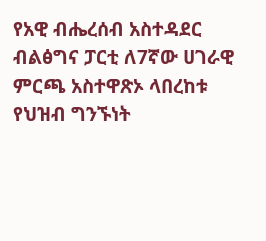የአዊ ብሔረሰብ አስተዳደር ብልፅግና ፓርቲ ለ7ኛው ሀገራዊ ምርጫ አስተዋጽኦ ላበረከቱ የህዝብ ግንኙነት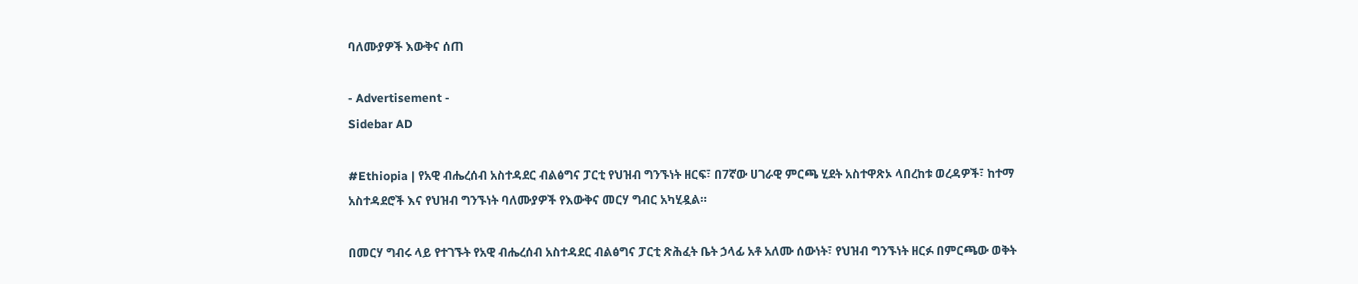ባለሙያዎች እውቅና ሰጠ

- Advertisement -
Sidebar AD

#Ethiopia | የአዊ ብሔረሰብ አስተዳደር ብልፅግና ፓርቲ የህዝብ ግንኙነት ዘርፍ፣ በ7ኛው ሀገራዊ ምርጫ ሂደት አስተዋጽኦ ላበረከቱ ወረዳዎች፣ ከተማ አስተዳደሮች እና የህዝብ ግንኙነት ባለሙያዎች የእውቅና መርሃ ግብር አካሂዷል።

በመርሃ ግብሩ ላይ የተገኙት የአዊ ብሔረሰብ አስተዳደር ብልፅግና ፓርቲ ጽሕፈት ቤት ኃላፊ አቶ አለሙ ሰውነት፣ የህዝብ ግንኙነት ዘርፉ በምርጫው ወቅት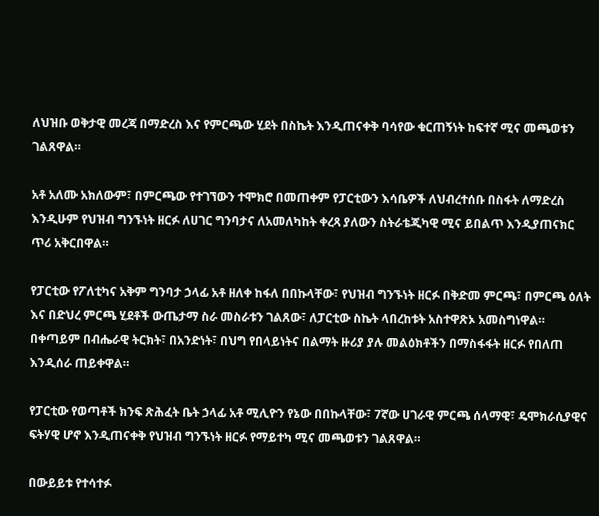ለህዝቡ ወቅታዊ መረጃ በማድረስ እና የምርጫው ሂደት በስኬት እንዲጠናቀቅ ባሳየው ቁርጠኝነት ከፍተኛ ሚና መጫወቱን ገልጸዋል።

አቶ አለሙ አክለውም፣ በምርጫው የተገኘውን ተሞክሮ በመጠቀም የፓርቲውን እሳቤዎች ለህብረተሰቡ በስፋት ለማድረስ እንዲሁም የህዝብ ግንኙነት ዘርፉ ለሀገር ግንባታና ለአመለካከት ቀረጻ ያለውን ስትራቴጂካዊ ሚና ይበልጥ እንዲያጠናክር ጥሪ አቅርበዋል።

የፓርቲው የፖለቲካና አቅም ግንባታ ኃላፊ አቶ ዘለቀ ከፋለ በበኩላቸው፣ የህዝብ ግንኙነት ዘርፉ በቅድመ ምርጫ፣ በምርጫ ዕለት እና በድህረ ምርጫ ሂደቶች ውጤታማ ስራ መስራቱን ገልጸው፣ ለፓርቲው ስኬት ላበረከቱት አስተዋጽኦ አመስግነዋል። በቀጣይም በብሔራዊ ትርክት፣ በአንድነት፣ በህግ የበላይነትና በልማት ዙሪያ ያሉ መልዕክቶችን በማስፋፋት ዘርፉ የበለጠ እንዲሰራ ጠይቀዋል።

የፓርቲው የወጣቶች ክንፍ ጽሕፈት ቤት ኃላፊ አቶ ሚሊዮን የኔው በበኩላቸው፣ 7ኛው ሀገራዊ ምርጫ ሰላማዊ፣ ዴሞክራሲያዊና ፍትሃዊ ሆኖ እንዲጠናቀቅ የህዝብ ግንኙነት ዘርፉ የማይተካ ሚና መጫወቱን ገልጸዋል።

በውይይቱ የተሳተፉ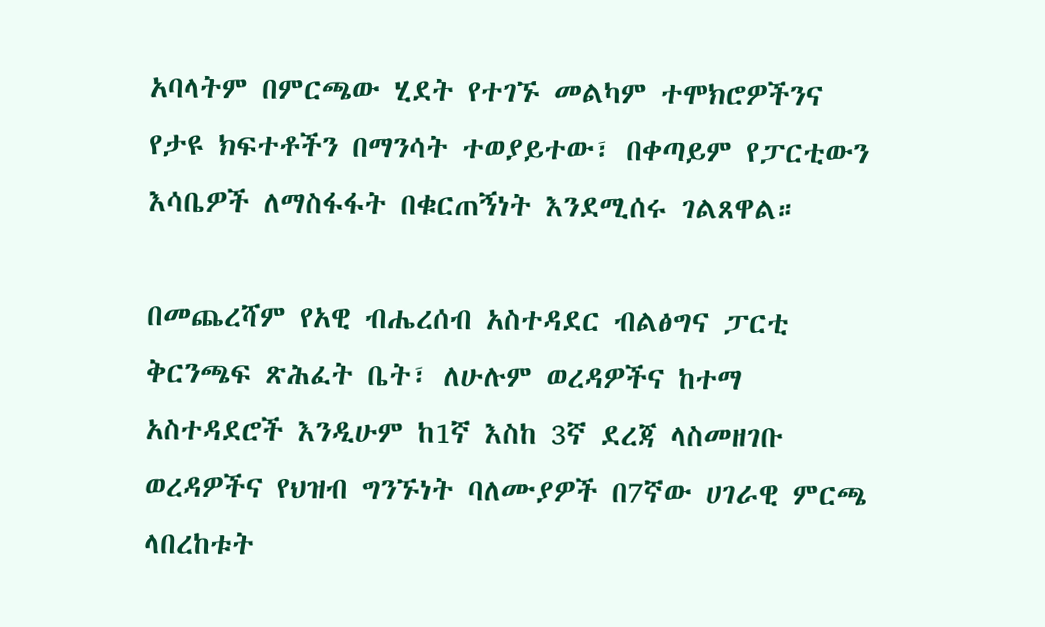አባላትም በምርጫው ሂደት የተገኙ መልካም ተሞክሮዎችንና የታዩ ክፍተቶችን በማንሳት ተወያይተው፣ በቀጣይም የፓርቲውን እሳቤዎች ለማስፋፋት በቁርጠኝነት እንደሚሰሩ ገልጸዋል።

በመጨረሻም የአዊ ብሔረሰብ አስተዳደር ብልፅግና ፓርቲ ቅርንጫፍ ጽሕፈት ቤት፣ ለሁሉም ወረዳዎችና ከተማ አስተዳደሮች እንዲሁም ከ1ኛ እስከ 3ኛ ደረጃ ላስመዘገቡ ወረዳዎችና የህዝብ ግንኙነት ባለሙያዎች በ7ኛው ሀገራዊ ምርጫ ላበረከቱት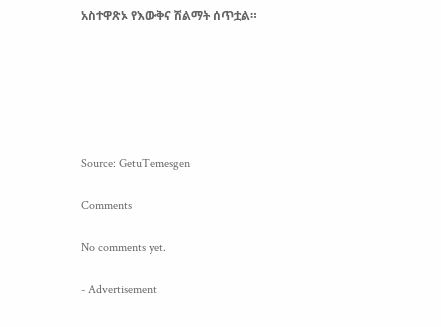አስተዋጽኦ የእውቅና ሽልማት ሰጥቷል።






Source: GetuTemesgen

Comments

No comments yet.

- Advertisement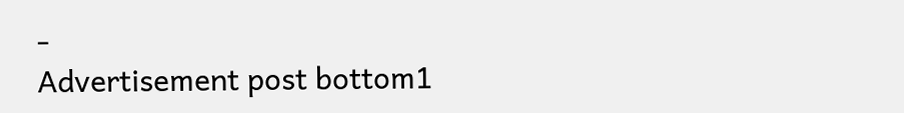-
Advertisement post bottom1